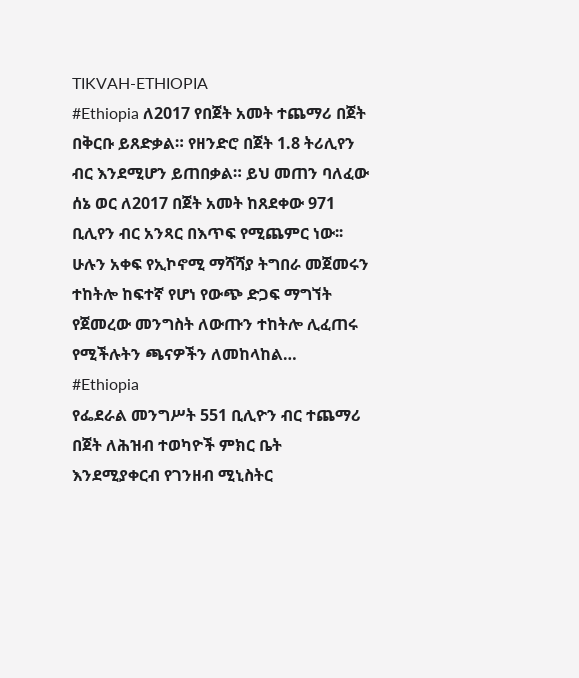TIKVAH-ETHIOPIA
#Ethiopia ለ2017 የበጀት አመት ተጨማሪ በጀት በቅርቡ ይጸድቃል። የዘንድሮ በጀት 1.8 ትሪሊየን ብር እንደሚሆን ይጠበቃል። ይህ መጠን ባለፈው ሰኔ ወር ለ2017 በጀት አመት ከጸደቀው 971 ቢሊየን ብር አንጻር በእጥፍ የሚጨምር ነው፡፡ ሁሉን አቀፍ የኢኮኖሚ ማሻሻያ ትግበራ መጀመሩን ተከትሎ ከፍተኛ የሆነ የውጭ ድጋፍ ማግኘት የጀመረው መንግስት ለውጡን ተከትሎ ሊፈጠሩ የሚችሉትን ጫናዎችን ለመከላከል…
#Ethiopia
የፌደራል መንግሥት 551 ቢሊዮን ብር ተጨማሪ በጀት ለሕዝብ ተወካዮች ምክር ቤት እንደሚያቀርብ የገንዘብ ሚኒስትር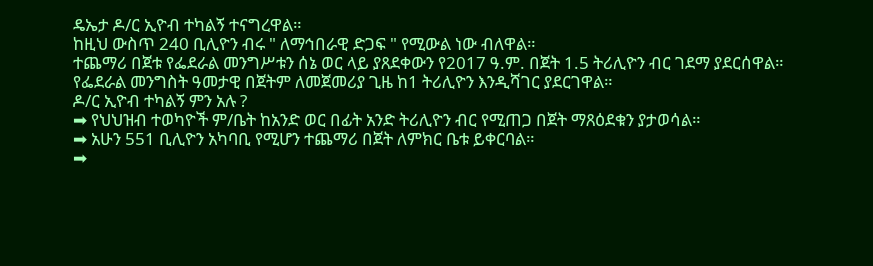ዴኤታ ዶ/ር ኢዮብ ተካልኝ ተናግረዋል።
ከዚህ ውስጥ 240 ቢሊዮን ብሩ " ለማኅበራዊ ድጋፍ " የሚውል ነው ብለዋል።
ተጨማሪ በጀቱ የፌደራል መንግሥቱን ሰኔ ወር ላይ ያጸደቀውን የ2017 ዓ.ም. በጀት 1.5 ትሪሊዮን ብር ገደማ ያደርሰዋል።
የፌደራል መንግስት ዓመታዊ በጀትም ለመጀመሪያ ጊዜ ከ1 ትሪሊዮን እንዲሻገር ያደርገዋል።
ዶ/ር ኢዮብ ተካልኝ ምን አሉ ?
➡ የህህዝብ ተወካዮች ም/ቤት ከአንድ ወር በፊት አንድ ትሪሊዮን ብር የሚጠጋ በጀት ማጸዕደቁን ያታወሳል።
➡ አሁን 551 ቢሊዮን አካባቢ የሚሆን ተጨማሪ በጀት ለምክር ቤቱ ይቀርባል።
➡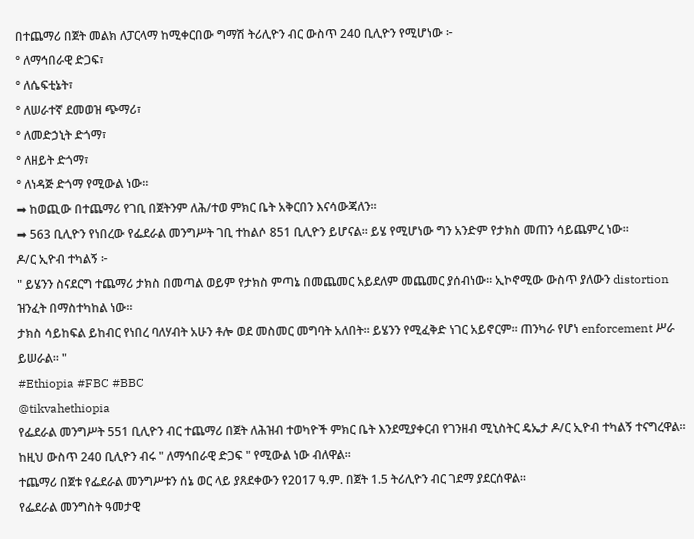በተጨማሪ በጀት መልክ ለፓርላማ ከሚቀርበው ግማሽ ትሪሊዮን ብር ውስጥ 240 ቢሊዮን የሚሆነው ፦
° ለማኅበራዊ ድጋፍ፣
° ለሴፍቲኔት፣
° ለሠራተኛ ደመወዝ ጭማሪ፣
° ለመድኃኒት ድጎማ፣
° ለዘይት ድጎማ፣
° ለነዳጅ ድጎማ የሚውል ነው።
➡ ከወጪው በተጨማሪ የገቢ በጀትንም ለሕ/ተወ ምክር ቤት አቅርበን እናሳውጃለን።
➡ 563 ቢሊዮን የነበረው የፌደራል መንግሥት ገቢ ተከልሶ 851 ቢሊዮን ይሆናል። ይሄ የሚሆነው ግን አንድም የታክስ መጠን ሳይጨምረ ነው።
ዶ/ር ኢዮብ ተካልኝ ፦
" ይሄንን ስናደርግ ተጨማሪ ታክስ በመጣል ወይም የታክስ ምጣኔ በመጨመር አይደለም መጨመር ያሰብነው። ኢኮኖሚው ውስጥ ያለውን distortion ዝንፈት በማስተካከል ነው።
ታክስ ሳይከፍል ይከብር የነበረ ባለሃብት አሁን ቶሎ ወደ መስመር መግባት አለበት። ይሄንን የሚፈቅድ ነገር አይኖርም። ጠንካራ የሆነ enforcement ሥራ ይሠራል። "
#Ethiopia #FBC #BBC
@tikvahethiopia
የፌደራል መንግሥት 551 ቢሊዮን ብር ተጨማሪ በጀት ለሕዝብ ተወካዮች ምክር ቤት እንደሚያቀርብ የገንዘብ ሚኒስትር ዴኤታ ዶ/ር ኢዮብ ተካልኝ ተናግረዋል።
ከዚህ ውስጥ 240 ቢሊዮን ብሩ " ለማኅበራዊ ድጋፍ " የሚውል ነው ብለዋል።
ተጨማሪ በጀቱ የፌደራል መንግሥቱን ሰኔ ወር ላይ ያጸደቀውን የ2017 ዓ.ም. በጀት 1.5 ትሪሊዮን ብር ገደማ ያደርሰዋል።
የፌደራል መንግስት ዓመታዊ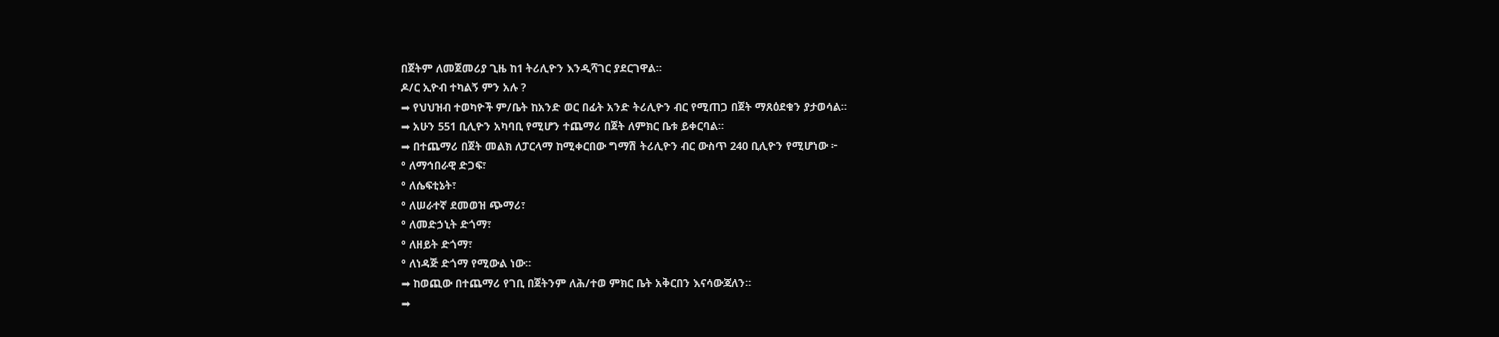በጀትም ለመጀመሪያ ጊዜ ከ1 ትሪሊዮን እንዲሻገር ያደርገዋል።
ዶ/ር ኢዮብ ተካልኝ ምን አሉ ?
➡ የህህዝብ ተወካዮች ም/ቤት ከአንድ ወር በፊት አንድ ትሪሊዮን ብር የሚጠጋ በጀት ማጸዕደቁን ያታወሳል።
➡ አሁን 551 ቢሊዮን አካባቢ የሚሆን ተጨማሪ በጀት ለምክር ቤቱ ይቀርባል።
➡ በተጨማሪ በጀት መልክ ለፓርላማ ከሚቀርበው ግማሽ ትሪሊዮን ብር ውስጥ 240 ቢሊዮን የሚሆነው ፦
° ለማኅበራዊ ድጋፍ፣
° ለሴፍቲኔት፣
° ለሠራተኛ ደመወዝ ጭማሪ፣
° ለመድኃኒት ድጎማ፣
° ለዘይት ድጎማ፣
° ለነዳጅ ድጎማ የሚውል ነው።
➡ ከወጪው በተጨማሪ የገቢ በጀትንም ለሕ/ተወ ምክር ቤት አቅርበን እናሳውጃለን።
➡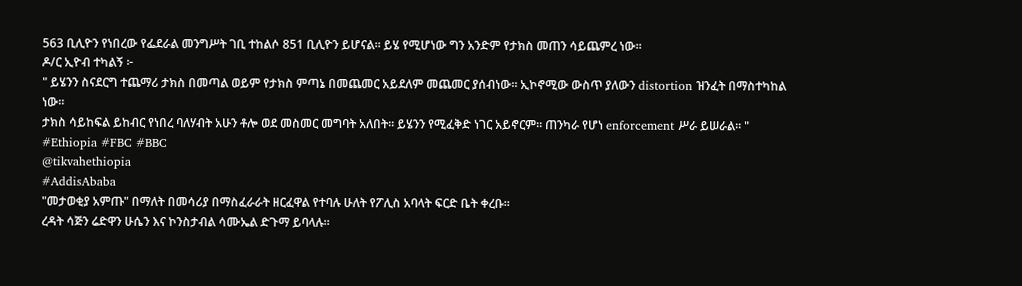563 ቢሊዮን የነበረው የፌደራል መንግሥት ገቢ ተከልሶ 851 ቢሊዮን ይሆናል። ይሄ የሚሆነው ግን አንድም የታክስ መጠን ሳይጨምረ ነው።
ዶ/ር ኢዮብ ተካልኝ ፦
" ይሄንን ስናደርግ ተጨማሪ ታክስ በመጣል ወይም የታክስ ምጣኔ በመጨመር አይደለም መጨመር ያሰብነው። ኢኮኖሚው ውስጥ ያለውን distortion ዝንፈት በማስተካከል ነው።
ታክስ ሳይከፍል ይከብር የነበረ ባለሃብት አሁን ቶሎ ወደ መስመር መግባት አለበት። ይሄንን የሚፈቅድ ነገር አይኖርም። ጠንካራ የሆነ enforcement ሥራ ይሠራል። "
#Ethiopia #FBC #BBC
@tikvahethiopia
#AddisAbaba
"መታወቂያ አምጡ" በማለት በመሳሪያ በማስፈራራት ዘርፈዋል የተባሉ ሁለት የፖሊስ አባላት ፍርድ ቤት ቀረቡ።
ረዳት ሳጅን ሬድዋን ሁሴን እና ኮንስታብል ሳሙኤል ድጉማ ይባላሉ።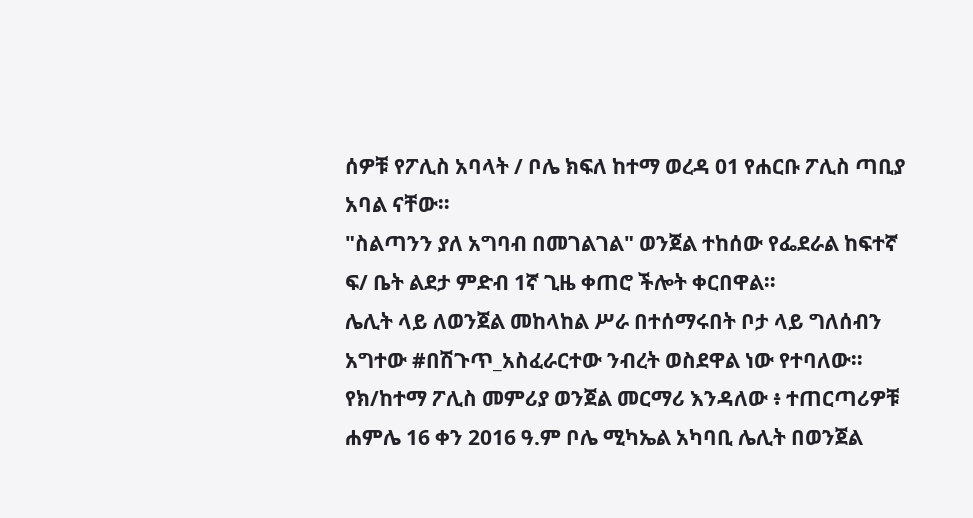ሰዎቹ የፖሊስ አባላት / ቦሌ ክፍለ ከተማ ወረዳ 01 የሐርቡ ፖሊስ ጣቢያ አባል ናቸው።
"ስልጣንን ያለ አግባብ በመገልገል" ወንጀል ተከሰው የፌደራል ከፍተኛ ፍ/ ቤት ልደታ ምድብ 1ኛ ጊዜ ቀጠሮ ችሎት ቀርበዋል።
ሌሊት ላይ ለወንጀል መከላከል ሥራ በተሰማሩበት ቦታ ላይ ግለሰብን አግተው #በሽጉጥ_አስፈራርተው ንብረት ወስደዋል ነው የተባለው።
የክ/ከተማ ፖሊስ መምሪያ ወንጀል መርማሪ እንዳለው ፥ ተጠርጣሪዎቹ ሐምሌ 16 ቀን 2016 ዓ.ም ቦሌ ሚካኤል አካባቢ ሌሊት በወንጀል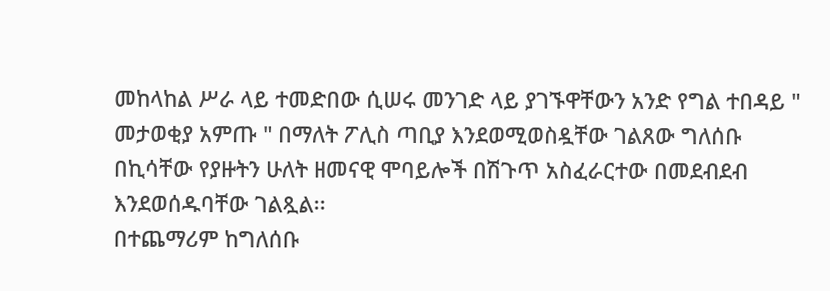መከላከል ሥራ ላይ ተመድበው ሲሠሩ መንገድ ላይ ያገኙዋቸውን አንድ የግል ተበዳይ " መታወቂያ አምጡ " በማለት ፖሊስ ጣቢያ እንደወሚወስዷቸው ገልጸው ግለሰቡ በኪሳቸው የያዙትን ሁለት ዘመናዊ ሞባይሎች በሽጉጥ አስፈራርተው በመደብደብ እንደወሰዱባቸው ገልጿል፡፡
በተጨማሪም ከግለሰቡ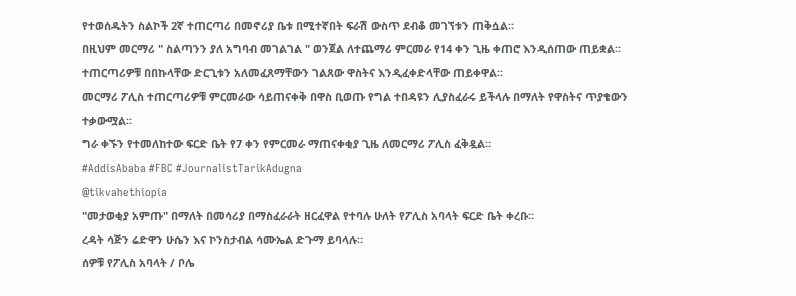የተወሰዱትን ስልኮች 2ኛ ተጠርጣሪ በመኖሪያ ቤቱ በሚተኛበት ፍራሽ ውስጥ ደብቆ መገኘቱን ጠቅሷል።
በዚህም መርማሪ " ስልጣንን ያለ አግባብ መገልገል " ወንጀል ለተጨማሪ ምርመራ የ14 ቀን ጊዜ ቀጠሮ እንዲሰጠው ጠይቋል።
ተጠርጣሪዎቹ በበኩላቸው ድርጊቱን አለመፈጸማቸውን ገልጸው ዋስትና እንዲፈቀድላቸው ጠይቀዋል።
መርማሪ ፖሊስ ተጠርጣሪዎቹ ምርመራው ሳይጠናቀቅ በዋስ ቢወጡ የግል ተበዳዩን ሊያስፈራሩ ይችላሉ በማለት የዋስትና ጥያቄውን ተቃውሟል።
ግራ ቀኙን የተመለከተው ፍርድ ቤት የ7 ቀን የምርመራ ማጠናቀቂያ ጊዜ ለመርማሪ ፖሊስ ፈቅዷል።
#AddisAbaba #FBC #JournalistTarikAdugna
@tikvahethiopia
"መታወቂያ አምጡ" በማለት በመሳሪያ በማስፈራራት ዘርፈዋል የተባሉ ሁለት የፖሊስ አባላት ፍርድ ቤት ቀረቡ።
ረዳት ሳጅን ሬድዋን ሁሴን እና ኮንስታብል ሳሙኤል ድጉማ ይባላሉ።
ሰዎቹ የፖሊስ አባላት / ቦሌ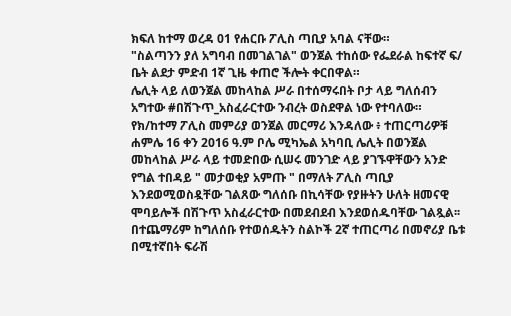ክፍለ ከተማ ወረዳ 01 የሐርቡ ፖሊስ ጣቢያ አባል ናቸው።
"ስልጣንን ያለ አግባብ በመገልገል" ወንጀል ተከሰው የፌደራል ከፍተኛ ፍ/ ቤት ልደታ ምድብ 1ኛ ጊዜ ቀጠሮ ችሎት ቀርበዋል።
ሌሊት ላይ ለወንጀል መከላከል ሥራ በተሰማሩበት ቦታ ላይ ግለሰብን አግተው #በሽጉጥ_አስፈራርተው ንብረት ወስደዋል ነው የተባለው።
የክ/ከተማ ፖሊስ መምሪያ ወንጀል መርማሪ እንዳለው ፥ ተጠርጣሪዎቹ ሐምሌ 16 ቀን 2016 ዓ.ም ቦሌ ሚካኤል አካባቢ ሌሊት በወንጀል መከላከል ሥራ ላይ ተመድበው ሲሠሩ መንገድ ላይ ያገኙዋቸውን አንድ የግል ተበዳይ " መታወቂያ አምጡ " በማለት ፖሊስ ጣቢያ እንደወሚወስዷቸው ገልጸው ግለሰቡ በኪሳቸው የያዙትን ሁለት ዘመናዊ ሞባይሎች በሽጉጥ አስፈራርተው በመደብደብ እንደወሰዱባቸው ገልጿል፡፡
በተጨማሪም ከግለሰቡ የተወሰዱትን ስልኮች 2ኛ ተጠርጣሪ በመኖሪያ ቤቱ በሚተኛበት ፍራሽ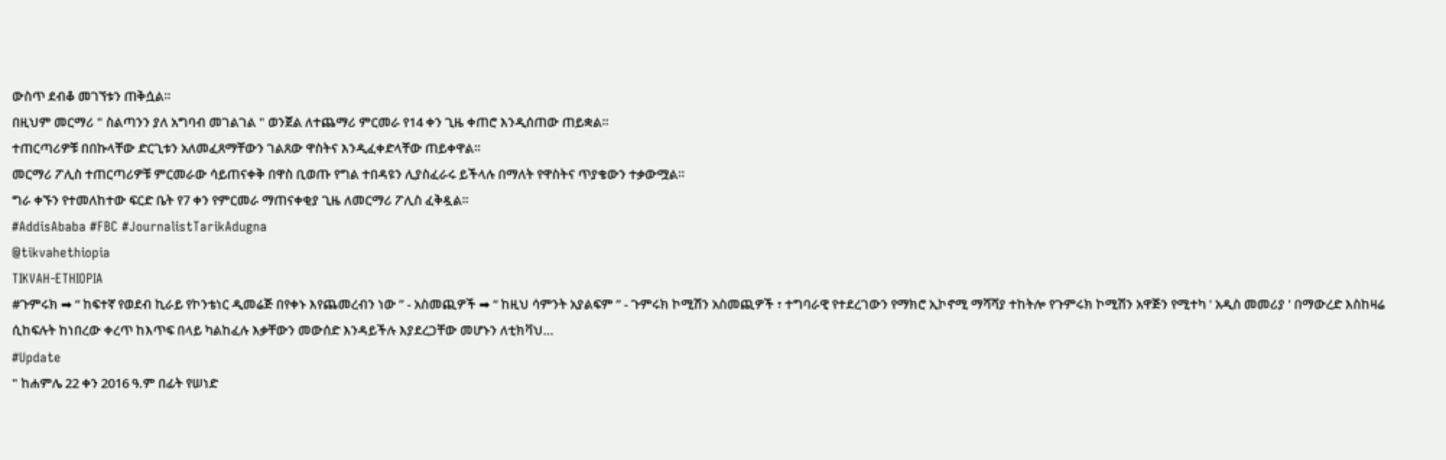ውስጥ ደብቆ መገኘቱን ጠቅሷል።
በዚህም መርማሪ " ስልጣንን ያለ አግባብ መገልገል " ወንጀል ለተጨማሪ ምርመራ የ14 ቀን ጊዜ ቀጠሮ እንዲሰጠው ጠይቋል።
ተጠርጣሪዎቹ በበኩላቸው ድርጊቱን አለመፈጸማቸውን ገልጸው ዋስትና እንዲፈቀድላቸው ጠይቀዋል።
መርማሪ ፖሊስ ተጠርጣሪዎቹ ምርመራው ሳይጠናቀቅ በዋስ ቢወጡ የግል ተበዳዩን ሊያስፈራሩ ይችላሉ በማለት የዋስትና ጥያቄውን ተቃውሟል።
ግራ ቀኙን የተመለከተው ፍርድ ቤት የ7 ቀን የምርመራ ማጠናቀቂያ ጊዜ ለመርማሪ ፖሊስ ፈቅዷል።
#AddisAbaba #FBC #JournalistTarikAdugna
@tikvahethiopia
TIKVAH-ETHIOPIA
#ጉምሩክ ➡ “ ከፍተኛ የወደብ ኪራይ የኮንቴነር ዲመሬጅ በየቀኑ እየጨመረብን ነው ” - አስመጪዎች ➡ “ ከዚህ ሳምንት አያልፍም ” - ጉምሩክ ኮሚሽን አስመጪዎች ፣ ተግባራዊ የተደረገውን የማክሮ ኢኮኖሚ ማሻሻያ ተከትሎ የጉምሩክ ኮሚሽን አዋጅን የሚተካ ' አዲስ መመሪያ ' በማውረድ እስከዛሬ ሲከፍሉት ከነበረው ቀረጥ ከእጥፍ በላይ ካልከፈሉ እቃቸውን መውሰድ እንዳይችሉ እያደረጋቸው መሆኑን ለቲክቫህ…
#Update
" ከሐምሌ 22 ቀን 2016 ዓ.ም በፊት የሠነድ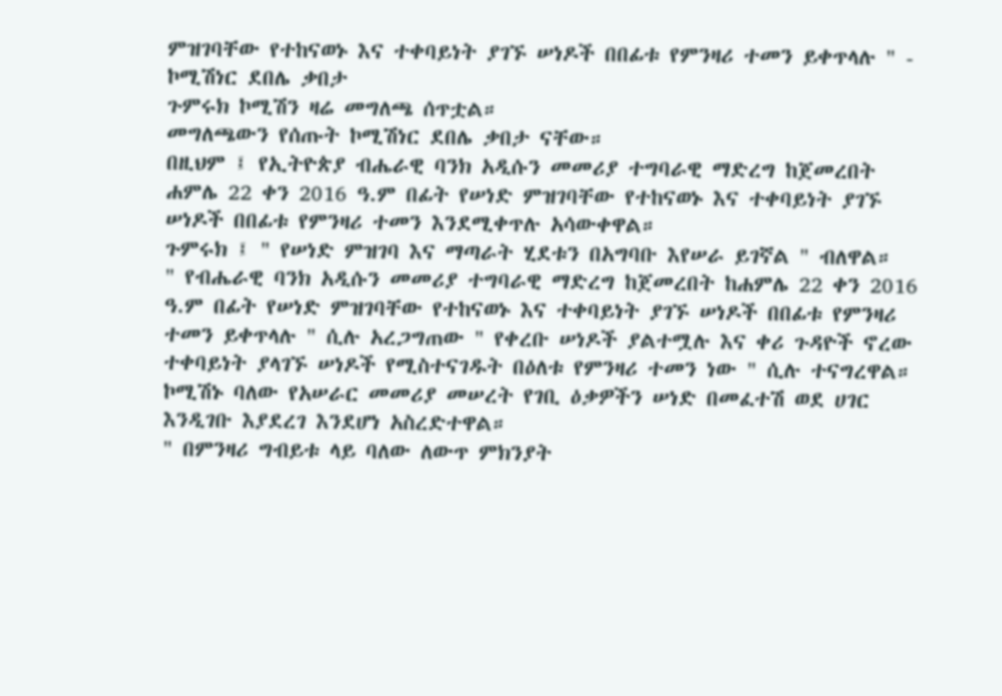ምዝገባቸው የተከናወኑ እና ተቀባይነት ያገኙ ሠነዶች በበፊቱ የምንዛሪ ተመን ይቀጥላሉ " - ኮሚሽነር ደበሌ ቃበታ
ጉምሩክ ኮሚሽን ዛሬ መግለጫ ሰጥቷል።
መግለጫውን የሰጡት ኮሚሽነር ደበሌ ቃበታ ናቸው።
በዚህም ፤ የኢትዮጵያ ብሔራዊ ባንክ አዲሱን መመሪያ ተግባራዊ ማድረግ ከጀመረበት ሐምሌ 22 ቀን 2016 ዓ.ም በፊት የሠነድ ምዝገባቸው የተከናወኑ እና ተቀባይነት ያገኙ ሠነዶች በበፊቱ የምንዛሪ ተመን እንደሚቀጥሉ አሳውቀዋል።
ጉምሩክ ፤ " የሠነድ ምዝገባ እና ማጣራት ሂደቱን በአግባቡ እየሠራ ይገኛል " ብለዋል።
" የብሔራዊ ባንክ አዲሱን መመሪያ ተግባራዊ ማድረግ ከጀመረበት ከሐምሌ 22 ቀን 2016 ዓ.ም በፊት የሠነድ ምዝገባቸው የተከናወኑ እና ተቀባይነት ያገኙ ሠነዶች በበፊቱ የምንዛሪ ተመን ይቀጥላሉ " ሲሉ አረጋግጠው " የቀረቡ ሠነዶች ያልተሟሉ እና ቀሪ ጉዳዮች ኖረው ተቀባይነት ያላገኙ ሠነዶች የሚስተናገዱት በዕለቱ የምንዛሪ ተመን ነው " ሲሉ ተናግረዋል።
ኮሚሽኑ ባለው የአሠራር መመሪያ መሠረት የገቢ ዕቃዎችን ሠነድ በመፈተሽ ወደ ሀገር እንዲገቡ እያደረገ እንደሆነ አስረድተዋል።
" በምንዛሪ ግብይቱ ላይ ባለው ለውጥ ምክንያት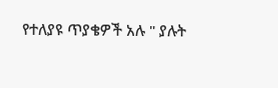የተለያዩ ጥያቄዎች አሉ " ያሉት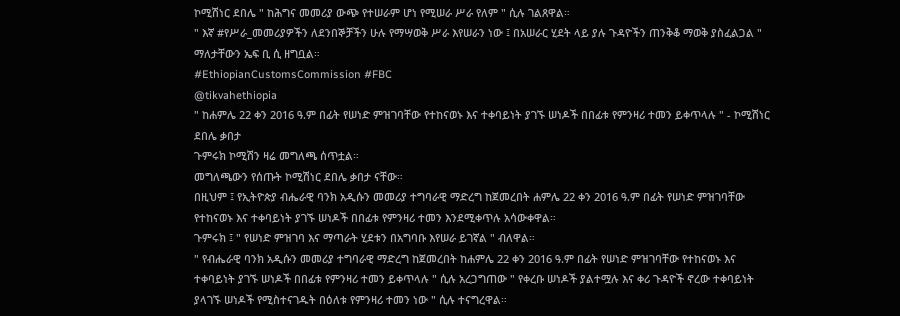ኮሚሽነር ደበሌ " ከሕግና መመሪያ ውጭ የተሠራም ሆነ የሚሠራ ሥራ የለም " ሲሉ ገልጸዋል።
" እኛ #የሥራ_መመሪያዎችን ለደንበኞቻችን ሁሉ የማሣወቅ ሥራ እየሠራን ነው ፤ በአሠራር ሂደት ላይ ያሉ ጉዳዮችን ጠንቅቆ ማወቅ ያስፈልጋል " ማለታቸውን ኤፍ ቢ ሲ ዘግቧል።
#EthiopianCustomsCommission #FBC
@tikvahethiopia
" ከሐምሌ 22 ቀን 2016 ዓ.ም በፊት የሠነድ ምዝገባቸው የተከናወኑ እና ተቀባይነት ያገኙ ሠነዶች በበፊቱ የምንዛሪ ተመን ይቀጥላሉ " - ኮሚሽነር ደበሌ ቃበታ
ጉምሩክ ኮሚሽን ዛሬ መግለጫ ሰጥቷል።
መግለጫውን የሰጡት ኮሚሽነር ደበሌ ቃበታ ናቸው።
በዚህም ፤ የኢትዮጵያ ብሔራዊ ባንክ አዲሱን መመሪያ ተግባራዊ ማድረግ ከጀመረበት ሐምሌ 22 ቀን 2016 ዓ.ም በፊት የሠነድ ምዝገባቸው የተከናወኑ እና ተቀባይነት ያገኙ ሠነዶች በበፊቱ የምንዛሪ ተመን እንደሚቀጥሉ አሳውቀዋል።
ጉምሩክ ፤ " የሠነድ ምዝገባ እና ማጣራት ሂደቱን በአግባቡ እየሠራ ይገኛል " ብለዋል።
" የብሔራዊ ባንክ አዲሱን መመሪያ ተግባራዊ ማድረግ ከጀመረበት ከሐምሌ 22 ቀን 2016 ዓ.ም በፊት የሠነድ ምዝገባቸው የተከናወኑ እና ተቀባይነት ያገኙ ሠነዶች በበፊቱ የምንዛሪ ተመን ይቀጥላሉ " ሲሉ አረጋግጠው " የቀረቡ ሠነዶች ያልተሟሉ እና ቀሪ ጉዳዮች ኖረው ተቀባይነት ያላገኙ ሠነዶች የሚስተናገዱት በዕለቱ የምንዛሪ ተመን ነው " ሲሉ ተናግረዋል።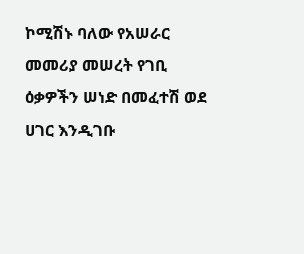ኮሚሽኑ ባለው የአሠራር መመሪያ መሠረት የገቢ ዕቃዎችን ሠነድ በመፈተሽ ወደ ሀገር እንዲገቡ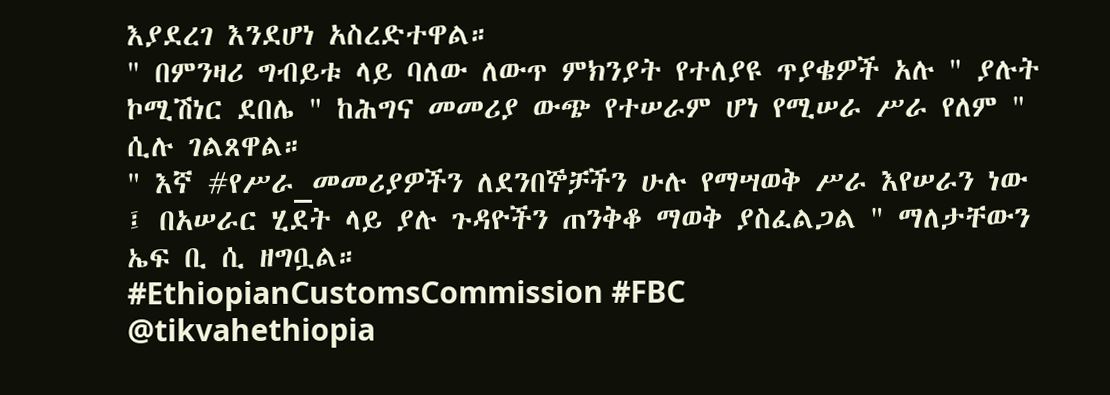እያደረገ እንደሆነ አስረድተዋል።
" በምንዛሪ ግብይቱ ላይ ባለው ለውጥ ምክንያት የተለያዩ ጥያቄዎች አሉ " ያሉት ኮሚሽነር ደበሌ " ከሕግና መመሪያ ውጭ የተሠራም ሆነ የሚሠራ ሥራ የለም " ሲሉ ገልጸዋል።
" እኛ #የሥራ_መመሪያዎችን ለደንበኞቻችን ሁሉ የማሣወቅ ሥራ እየሠራን ነው ፤ በአሠራር ሂደት ላይ ያሉ ጉዳዮችን ጠንቅቆ ማወቅ ያስፈልጋል " ማለታቸውን ኤፍ ቢ ሲ ዘግቧል።
#EthiopianCustomsCommission #FBC
@tikvahethiopia